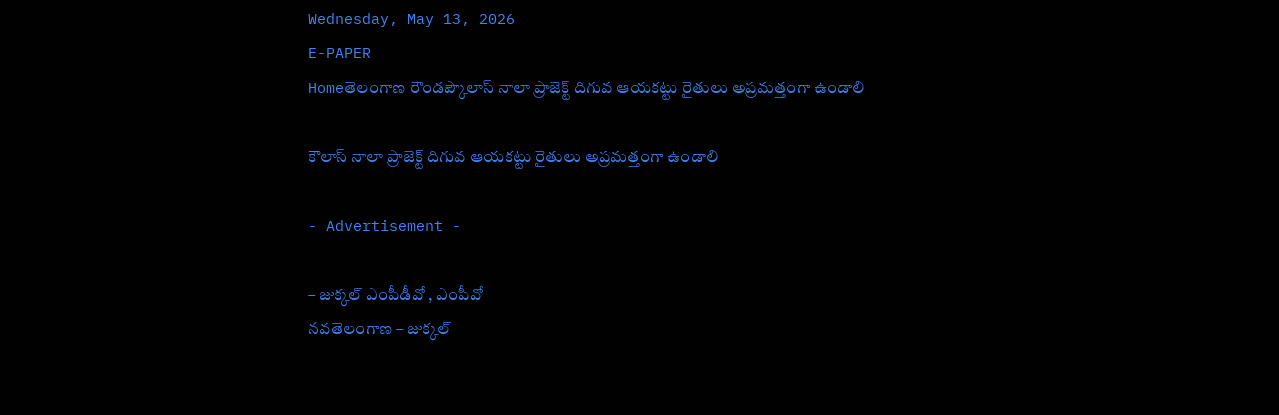Wednesday, May 13, 2026
E-PAPER
Homeతెలంగాణ రౌండప్కౌలాస్ నాలా ప్రాజెక్ట్ దిగువ ఆయకట్టు రైతులు అప్రమత్తంగా ఉండాలి

కౌలాస్ నాలా ప్రాజెక్ట్ దిగువ ఆయకట్టు రైతులు అప్రమత్తంగా ఉండాలి

- Advertisement -

– జుక్కల్ ఎంపీడీవో , ఎంపీవో
నవతెలంగాణ – జుక్కల్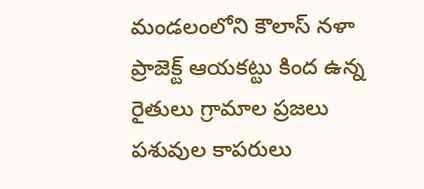మండలంలోని కౌలాస్ నళా ప్రాజెక్ట్ ఆయకట్టు కింద ఉన్న రైతులు గ్రామాల ప్రజలు పశువుల కాపరులు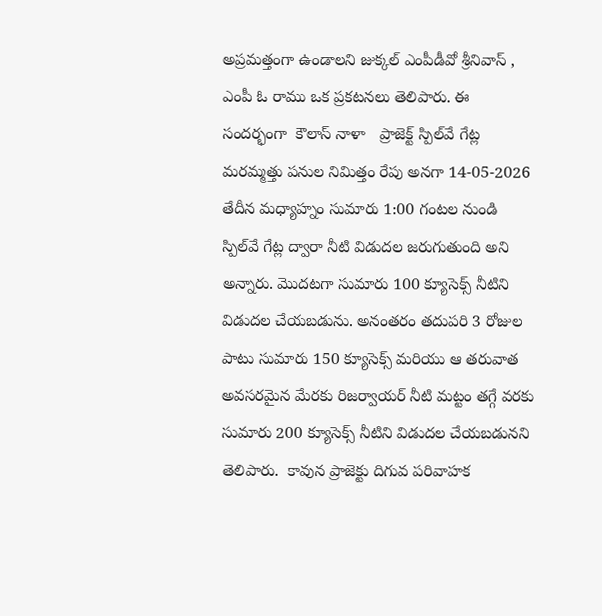అప్రమత్తంగా ఉండాలని జుక్కల్ ఎంపీడీవో శ్రీనివాస్ , ఎంపీ ఓ రాము ఒక ప్రకటనలు తెలిపారు. ఈ సందర్భంగా  కౌలాస్ నాళా   ప్రాజెక్ట్ స్పిల్‌వే గేట్ల మరమ్మత్తు పనుల నిమిత్తం రేపు అనగా 14-05-2026 తేదీన మధ్యాహ్నం సుమారు 1:00 గంటల నుండి స్పిల్‌వే గేట్ల ద్వారా నీటి విడుదల జరుగుతుంది అని అన్నారు. మొదటగా సుమారు 100 క్యూసెక్స్ నీటిని విడుదల చేయబడును. అనంతరం తదుపరి 3 రోజుల పాటు సుమారు 150 క్యూసెక్స్ మరియు ఆ తరువాత అవసరమైన మేరకు రిజర్వాయర్ నీటి మట్టం తగ్గే వరకు సుమారు 200 క్యూసెక్స్ నీటిని విడుదల చేయబడునని తెలిపారు.  కావున ప్రాజెక్టు దిగువ పరివాహక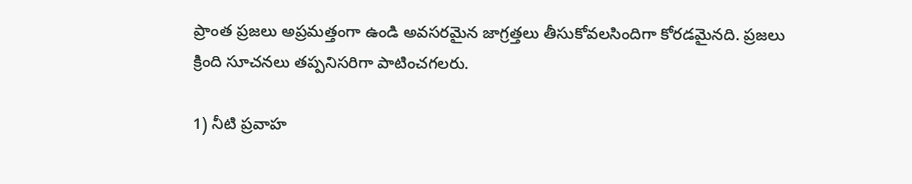ప్రాంత ప్రజలు అప్రమత్తంగా ఉండి అవసరమైన జాగ్రత్తలు తీసుకోవలసిందిగా కోరడమైనది. ప్రజలు క్రింది సూచనలు తప్పనిసరిగా పాటించగలరు.

1) నీటి ప్రవాహ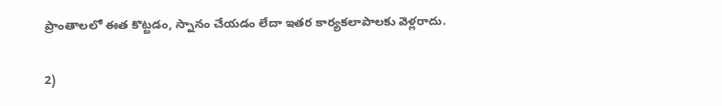ప్రాంతాలలో ఈత కొట్టడం, స్నానం చేయడం లేదా ఇతర కార్యకలాపాలకు వెళ్లరాదు.

2)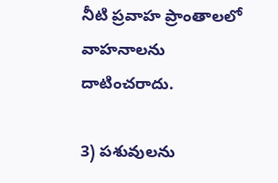నీటి ప్రవాహ ప్రాంతాలలో వాహనాలను దాటించరాదు.

3) పశువులను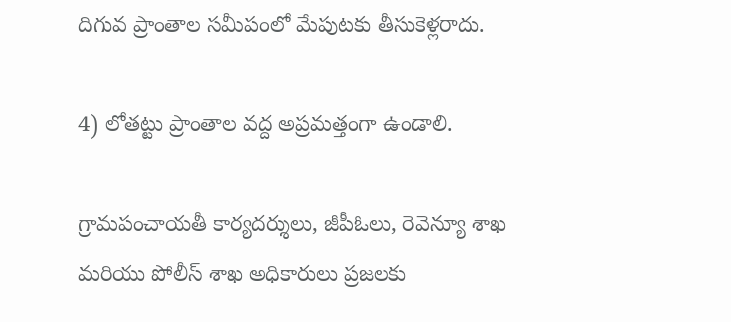దిగువ ప్రాంతాల సమీపంలో మేపుటకు తీసుకెళ్లరాదు.

4) లోతట్టు ప్రాంతాల వద్ద అప్రమత్తంగా ఉండాలి.

గ్రామపంచాయతీ కార్యదర్శులు, జీపీఓలు, రెవెన్యూ శాఖ మరియు పోలీస్ శాఖ అధికారులు ప్రజలకు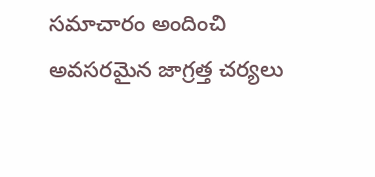సమాచారం అందించి అవసరమైన జాగ్రత్త చర్యలు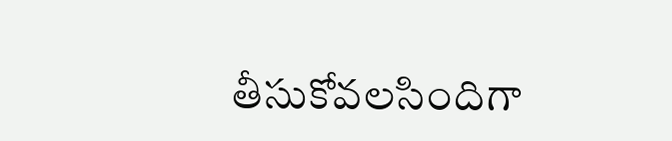తీసుకోవలసిందిగా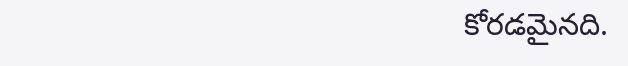కోరడమైనది.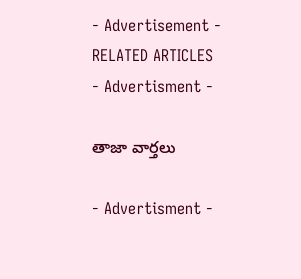- Advertisement -
RELATED ARTICLES
- Advertisment -

తాజా వార్తలు

- Advertisment -